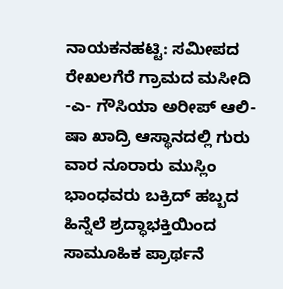ನಾಯಕನಹಟ್ಟಿ: ಸಮೀಪದ ರೇಖಲಗೆರೆ ಗ್ರಾಮದ ಮಸೀದಿ -ಎ- ಗೌಸಿಯಾ ಅರೀಪ್ ಆಲಿ- ಷಾ ಖಾದ್ರಿ ಆಸ್ಥಾನದಲ್ಲಿ ಗುರು ವಾರ ನೂರಾರು ಮುಸ್ಲಿಂ ಭಾಂಧವರು ಬಕ್ರಿದ್ ಹಬ್ಬದ ಹಿನ್ನೆಲೆ ಶ್ರದ್ಧಾಭಕ್ತಿಯಿಂದ ಸಾಮೂಹಿಕ ಪ್ರಾರ್ಥನೆ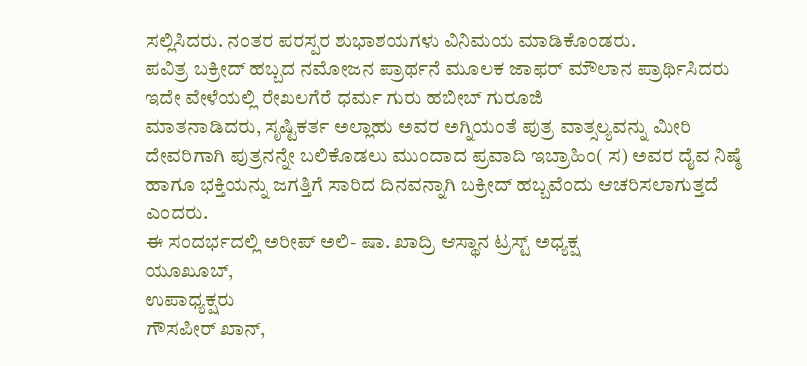ಸಲ್ಲಿಸಿದರು. ನಂತರ ಪರಸ್ಪರ ಶುಭಾಶಯಗಳು ವಿನಿಮಯ ಮಾಡಿಕೊಂಡರು.
ಪವಿತ್ರ ಬಕ್ರೀದ್ ಹಬ್ಬದ ನಮೋಜನ ಪ್ರಾರ್ಥನೆ ಮೂಲಕ ಜಾಫರ್ ಮೌಲಾನ ಪ್ರಾರ್ಥಿಸಿದರು
ಇದೇ ವೇಳೆಯಲ್ಲಿ ರೇಖಲಗೆರೆ ಧರ್ಮ ಗುರು ಹಬೀಬ್ ಗುರೂಜಿ
ಮಾತನಾಡಿದರು, ಸೃಷ್ಟಿಕರ್ತ ಅಲ್ಲಾಹು ಅವರ ಅಗ್ನಿಯಂತೆ ಪುತ್ರ ವಾತ್ಸಲ್ಯವನ್ನು ಮೀರಿ ದೇವರಿಗಾಗಿ ಪುತ್ರನನ್ನೇ ಬಲಿಕೊಡಲು ಮುಂದಾದ ಪ್ರವಾದಿ ಇಬ್ರಾಹಿಂ( ಸ) ಅವರ ದೈವ ನಿಷ್ಠೆ ಹಾಗೂ ಭಕ್ತಿಯನ್ನು ಜಗತ್ತಿಗೆ ಸಾರಿದ ದಿನವನ್ನಾಗಿ ಬಕ್ರೀದ್ ಹಬ್ಬವೆಂದು ಆಚರಿಸಲಾಗುತ್ತದೆ ಎಂದರು.
ಈ ಸಂದರ್ಭದಲ್ಲಿ ಅರೀಪ್ ಅಲಿ- ಷಾ. ಖಾದ್ರಿ ಆಸ್ಥಾನ ಟ್ರಸ್ಟ್ ಅಧ್ಯಕ್ಷ
ಯೂಖೂಬ್,
ಉಪಾಧ್ಯಕ್ಷರು
ಗೌಸಪೀರ್ ಖಾನ್,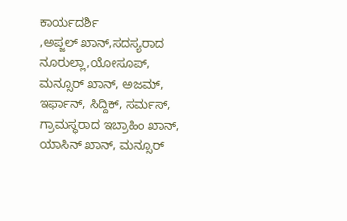ಕಾರ್ಯದರ್ಶಿ
,ಅಪ್ಜಲ್ ಖಾನ್,ಸದಸ್ಯರಾದ ನೂರುಲ್ಲಾ,ಯೋಸೂಪ್, ಮನ್ಸೂರ್ ಖಾನ್, ಅಜಮ್, ಇರ್ಫಾನ್, ಸಿದ್ದಿಕ್, ಸರ್ಮಸ್, ಗ್ರಾಮಸ್ಥರಾದ ಇಬ್ರಾಹಿಂ ಖಾನ್, ಯಾಸಿನ್ ಖಾನ್, ಮನ್ಸೂರ್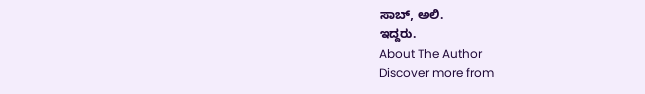ಸಾಬ್, ಅಲಿ.
ಇದ್ದರು.
About The Author
Discover more from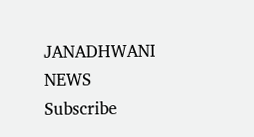JANADHWANI NEWS
Subscribe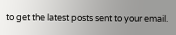to get the latest posts sent to your email.